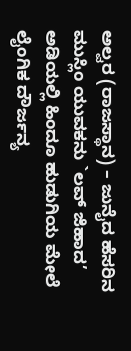ಅಲ್ವರ (ರಾಜಸ್ಥಾನ) – ಜುನೈದ ಹೆಸರಿನ ಮುಸ್ಲಿಂ ಯುವಕನು `ಲವ್ ಜಿಹಾದ’ ಅಡಿಯಲ್ಲಿ ಹಿಂದೂ ಹುಡುಗಿಯ ಮೇಲೆ ಲೈಂಗಿಕ ದೌರ್ಜನ್ಯ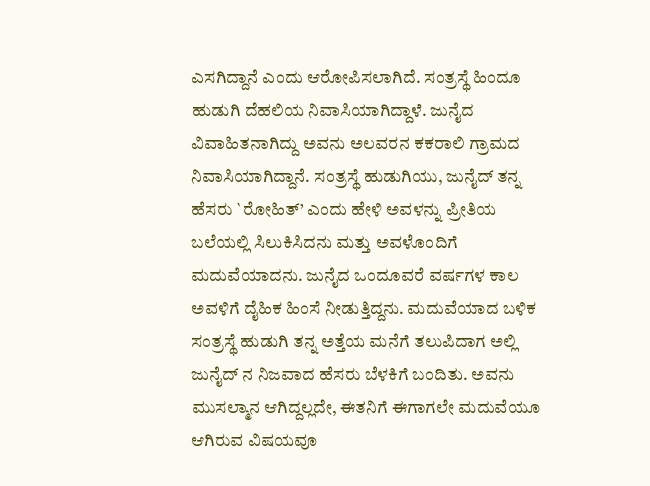ಎಸಗಿದ್ದಾನೆ ಎಂದು ಆರೋಪಿಸಲಾಗಿದೆ. ಸಂತ್ರಸ್ಥೆ ಹಿಂದೂ ಹುಡುಗಿ ದೆಹಲಿಯ ನಿವಾಸಿಯಾಗಿದ್ದಾಳೆ. ಜುನೈದ ವಿವಾಹಿತನಾಗಿದ್ದು ಅವನು ಅಲವರನ ಕಕರಾಲಿ ಗ್ರಾಮದ ನಿವಾಸಿಯಾಗಿದ್ದಾನೆ. ಸಂತ್ರಸ್ಥೆ ಹುಡುಗಿಯು, ಜುನೈದ್ ತನ್ನ ಹೆಸರು `ರೋಹಿತ್’ ಎಂದು ಹೇಳಿ ಅವಳನ್ನು ಪ್ರೀತಿಯ ಬಲೆಯಲ್ಲಿ ಸಿಲುಕಿಸಿದನು ಮತ್ತು ಅವಳೊಂದಿಗೆ ಮದುವೆಯಾದನು. ಜುನೈದ ಒಂದೂವರೆ ವರ್ಷಗಳ ಕಾಲ ಅವಳಿಗೆ ದೈಹಿಕ ಹಿಂಸೆ ನೀಡುತ್ತಿದ್ದನು. ಮದುವೆಯಾದ ಬಳಿಕ ಸಂತ್ರಸ್ಥೆ ಹುಡುಗಿ ತನ್ನ ಅತ್ತೆಯ ಮನೆಗೆ ತಲುಪಿದಾಗ ಅಲ್ಲಿ ಜುನೈದ್ ನ ನಿಜವಾದ ಹೆಸರು ಬೆಳಕಿಗೆ ಬಂದಿತು. ಅವನು ಮುಸಲ್ಮಾನ ಆಗಿದ್ದಲ್ಲದೇ, ಈತನಿಗೆ ಈಗಾಗಲೇ ಮದುವೆಯೂ ಆಗಿರುವ ವಿಷಯವೂ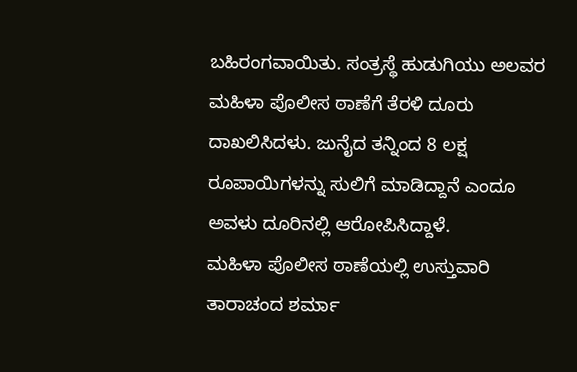ಬಹಿರಂಗವಾಯಿತು. ಸಂತ್ರಸ್ಥೆ ಹುಡುಗಿಯು ಅಲವರ ಮಹಿಳಾ ಪೊಲೀಸ ಠಾಣೆಗೆ ತೆರಳಿ ದೂರು ದಾಖಲಿಸಿದಳು. ಜುನೈದ ತನ್ನಿಂದ 8 ಲಕ್ಷ ರೂಪಾಯಿಗಳನ್ನು ಸುಲಿಗೆ ಮಾಡಿದ್ದಾನೆ ಎಂದೂ ಅವಳು ದೂರಿನಲ್ಲಿ ಆರೋಪಿಸಿದ್ದಾಳೆ.
ಮಹಿಳಾ ಪೊಲೀಸ ಠಾಣೆಯಲ್ಲಿ ಉಸ್ತುವಾರಿ ತಾರಾಚಂದ ಶರ್ಮಾ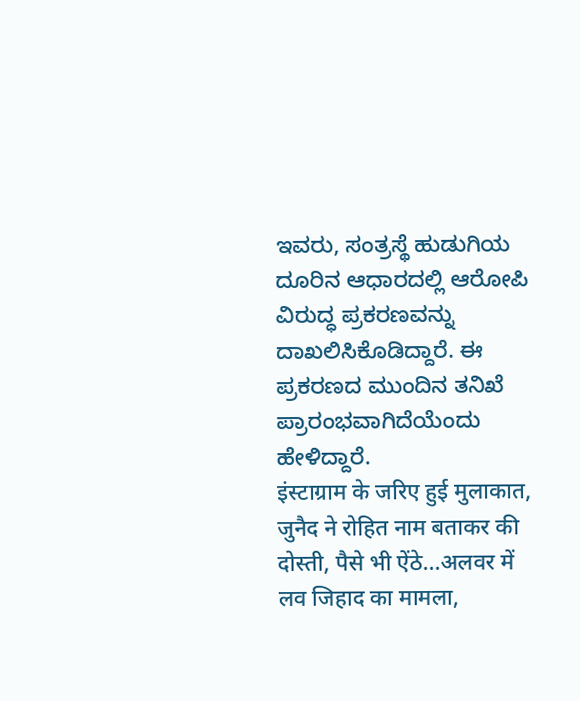ಇವರು, ಸಂತ್ರಸ್ಥೆ ಹುಡುಗಿಯ ದೂರಿನ ಆಧಾರದಲ್ಲಿ ಆರೋಪಿ ವಿರುದ್ಧ ಪ್ರಕರಣವನ್ನು ದಾಖಲಿಸಿಕೊಡಿದ್ದಾರೆ. ಈ ಪ್ರಕರಣದ ಮುಂದಿನ ತನಿಖೆ ಪ್ರಾರಂಭವಾಗಿದೆಯೆಂದು ಹೇಳಿದ್ದಾರೆ.
इंस्टाग्राम के जरिए हुई मुलाकात, जुनैद ने रोहित नाम बताकर की दोस्ती, पैसे भी ऐंठे…अलवर में लव जिहाद का मामला,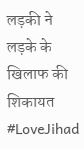लड़की ने लड़के के खिलाफ की शिकायत #LoveJihad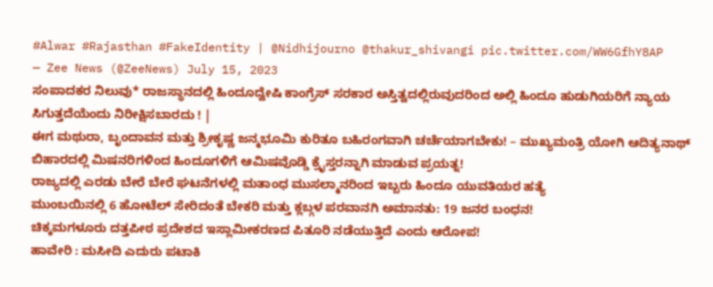#Alwar #Rajasthan #FakeIdentity | @Nidhijourno @thakur_shivangi pic.twitter.com/WW6GfhY8AP
— Zee News (@ZeeNews) July 15, 2023
ಸಂಪಾದಕರ ನಿಲುವು* ರಾಜಸ್ಥಾನದಲ್ಲಿ ಹಿಂದೂದ್ವೇಷಿ ಕಾಂಗ್ರೆಸ್ ಸರಕಾರ ಅಸ್ತಿತ್ವದಲ್ಲಿರುವುದರಿಂದ ಅಲ್ಲಿ ಹಿಂದೂ ಹುಡುಗಿಯರಿಗೆ ನ್ಯಾಯ ಸಿಗುತ್ತದೆಯೆಂದು ನಿರೀಕ್ಷಿಸಬಾರದು ! |
ಈಗ ಮಥುರಾ, ಬೃಂದಾವನ ಮತ್ತು ಶ್ರೀಕೃಷ್ಣ ಜನ್ಮಭೂಮಿ ಕುರಿತೂ ಬಹಿರಂಗವಾಗಿ ಚರ್ಚೆಯಾಗಬೇಕು! – ಮುಖ್ಯಮಂತ್ರಿ ಯೋಗಿ ಆದಿತ್ಯನಾಥ್
ಬಿಹಾರದಲ್ಲಿ ಮಿಷನರಿಗಳಿಂದ ಹಿಂದೂಗಳಿಗೆ ಆಮಿಷವೊಡ್ಡಿ ಕ್ರೈಸ್ತರನ್ನಾಗಿ ಮಾಡುವ ಪ್ರಯತ್ನ!
ರಾಜ್ಯದಲ್ಲಿ ಎರಡು ಬೇರೆ ಬೇರೆ ಘಟನೆಗಳಲ್ಲಿ ಮತಾಂಧ ಮುಸಲ್ಮಾನರಿಂದ ಇಬ್ಬರು ಹಿಂದೂ ಯುವತಿಯರ ಹತ್ಯೆ
ಮುಂಬಯಿನಲ್ಲಿ 6 ಹೋಟೆಲ್ ಸೇರಿದಂತೆ ಬೇಕರಿ ಮತ್ತು ಕ್ಲಬ್ಗಳ ಪರವಾನಗಿ ಅಮಾನತು: 19 ಜನರ ಬಂಧನ!
ಚಿಕ್ಕಮಗಳೂರು ದತ್ತಪೀಠ ಪ್ರದೇಶದ ಇಸ್ಲಾಮೀಕರಣದ ಪಿತೂರಿ ನಡೆಯುತ್ತಿದೆ ಎಂದು ಆರೋಪ!
ಹಾವೇರಿ : ಮಸೀದಿ ಎದುರು ಪಟಾಕಿ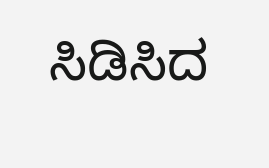ಸಿಡಿಸಿದ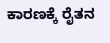ಕಾರಣಕ್ಕೆ ರೈತನ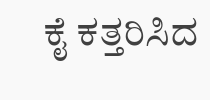ಕೈ ಕತ್ತರಿಸಿದ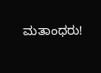ಮತಾಂಧರು!